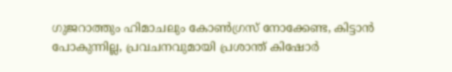ഗുജറാത്തും ഹിമാചലും കോണ്‍ഗ്രസ് നോക്കേണ്ട, കിട്ടാന്‍ പോകുന്നില്ല, പ്രവചനവുമായി പ്രശാന്ത് കിഷോര്‍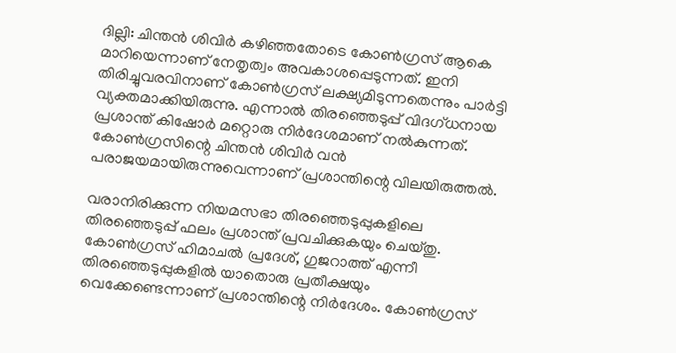ദില്ലി: ചിന്തന്‍ ശിവിര്‍ കഴിഞ്ഞതോടെ കോണ്‍ഗ്രസ് ആകെ മാറിയെന്നാണ് നേതൃത്വം അവകാശപ്പെടുന്നത്. ഇനി തിരിച്ചുവരവിനാണ് കോണ്‍ഗ്രസ് ലക്ഷ്യമിടുന്നതെന്നും പാര്‍ട്ടി വ്യക്തമാക്കിയിരുന്നു. എന്നാല്‍ തിരഞ്ഞെടുപ്പ് വിദഗ്ധനായ പ്രശാന്ത് കിഷോര്‍ മറ്റൊരു നിര്‍ദേശമാണ് നല്‍കുന്നത്. കോണ്‍ഗ്രസിന്റെ ചിന്തന്‍ ശിവിര്‍ വന്‍ പരാജയമായിരുന്നുവെന്നാണ് പ്രശാന്തിന്റെ വിലയിരുത്തല്‍.

വരാനിരിക്കുന്ന നിയമസഭാ തിരഞ്ഞെടുപ്പുകളിലെ തിരഞ്ഞെടുപ്പ് ഫലം പ്രശാന്ത് പ്രവചിക്കുകയും ചെയ്തു. കോണ്‍ഗ്രസ് ഹിമാചല്‍ പ്രദേശ്, ഗുജറാത്ത് എന്നീ തിരഞ്ഞെടുപ്പുകളില്‍ യാതൊരു പ്രതീക്ഷയും വെക്കേണ്ടെന്നാണ് പ്രശാന്തിന്റെ നിര്‍ദേശം. കോണ്‍ഗ്രസ്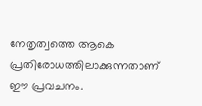നേതൃത്വത്തെ ആകെ പ്രതിരോധത്തിലാക്കുന്നതാണ് ഈ പ്രവചനം.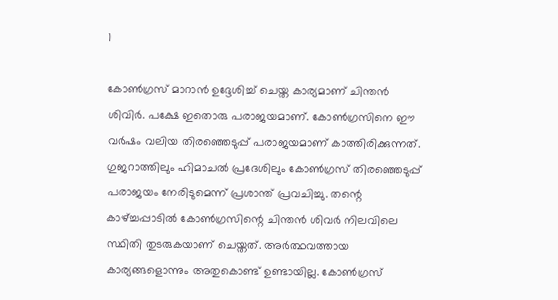1

കോണ്‍ഗ്രസ് മാറാന്‍ ഉദ്ദേശിച്ച് ചെയ്ത കാര്യമാണ് ചിന്തന്‍ ശിവിര്‍. പക്ഷേ ഇതൊരു പരാജയമാണ്. കോണ്‍ഗ്രസിനെ ഈ വര്‍ഷം വലിയ തിരഞ്ഞെടുപ്പ് പരാജയമാണ് കാത്തിരിക്കുന്നത്. ഗുജറാത്തിലും ഹിമാചല്‍ പ്രദേശിലും കോണ്‍ഗ്രസ് തിരഞ്ഞെടുപ്പ് പരാജയം നേരിടുമെന്ന് പ്രശാന്ത് പ്രവചിച്ചു. തന്റെ കാഴ്ച്ചപ്പാടില്‍ കോണ്‍ഗ്രസിന്റെ ചിന്തന്‍ ശിവര്‍ നിലവിലെ സ്ഥിതി തുടരുകയാണ് ചെയ്തത്. അര്‍ത്ഥവത്തായ കാര്യങ്ങളൊന്നും അതുകൊണ്ട് ഉണ്ടായില്ല. കോണ്‍ഗ്രസ്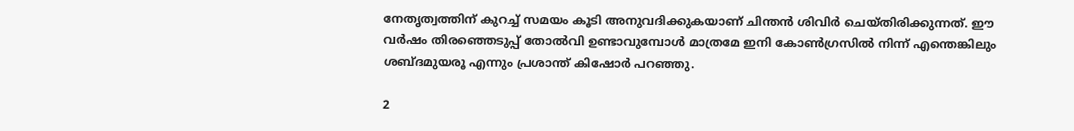നേതൃത്വത്തിന് കുറച്ച് സമയം കൂടി അനുവദിക്കുകയാണ് ചിന്തന്‍ ശിവിര്‍ ചെയ്തിരിക്കുന്നത്. ഈ വര്‍ഷം തിരഞ്ഞെടുപ്പ് തോല്‍വി ഉണ്ടാവുമ്പോള്‍ മാത്രമേ ഇനി കോണ്‍ഗ്രസില്‍ നിന്ന് എന്തെങ്കിലും ശബ്ദമുയരൂ എന്നും പ്രശാന്ത് കിഷോര്‍ പറഞ്ഞു.

2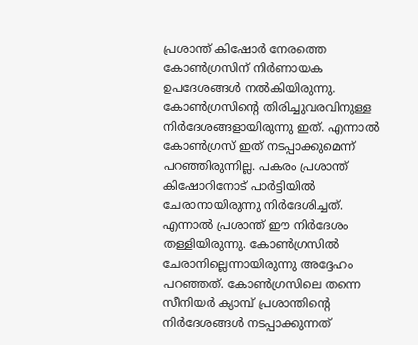പ്രശാന്ത് കിഷോര്‍ നേരത്തെ കോണ്‍ഗ്രസിന് നിര്‍ണായക ഉപദേശങ്ങള്‍ നല്‍കിയിരുന്നു. കോണ്‍ഗ്രസിന്റെ തിരിച്ചുവരവിനുള്ള നിര്‍ദേശങ്ങളായിരുന്നു ഇത്. എന്നാല്‍ കോണ്‍ഗ്രസ് ഇത് നടപ്പാക്കുമെന്ന് പറഞ്ഞിരുന്നില്ല. പകരം പ്രശാന്ത് കിഷോറിനോട് പാര്‍ട്ടിയില്‍ ചേരാനായിരുന്നു നിര്‍ദേശിച്ചത്. എന്നാല്‍ പ്രശാന്ത് ഈ നിര്‍ദേശം തള്ളിയിരുന്നു. കോണ്‍ഗ്രസില്‍ ചേരാനില്ലെന്നായിരുന്നു അദ്ദേഹം പറഞ്ഞത്. കോണ്‍ഗ്രസിലെ തന്നെ സീനിയര്‍ ക്യാമ്പ് പ്രശാന്തിന്റെ നിര്‍ദേശങ്ങള്‍ നടപ്പാക്കുന്നത്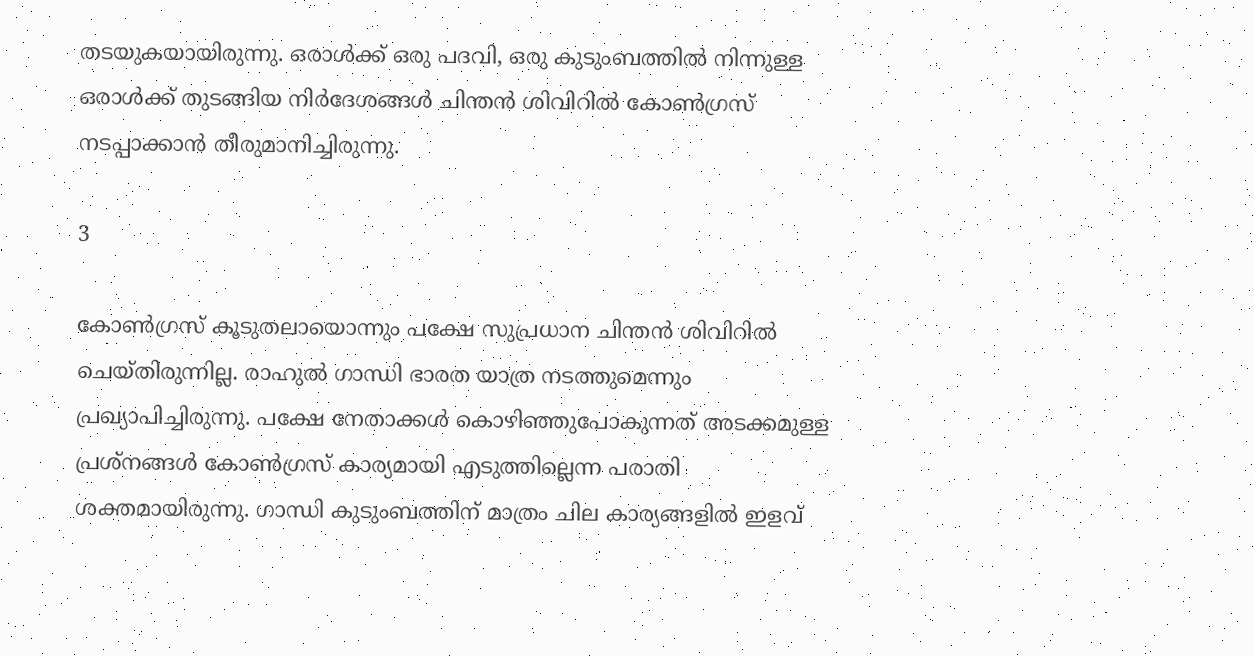തടയുകയായിരുന്നു. ഒരാള്‍ക്ക് ഒരു പദവി, ഒരു കുടുംബത്തില്‍ നിന്നുള്ള ഒരാള്‍ക്ക് തുടങ്ങിയ നിര്‍ദേശങ്ങള്‍ ചിന്തന്‍ ശിവിറില്‍ കോണ്‍ഗ്രസ് നടപ്പാക്കാന്‍ തീരുമാനിച്ചിരുന്നു.

3

കോണ്‍ഗ്രസ് കൂടുതലായൊന്നും പക്ഷേ സുപ്രധാന ചിന്തന്‍ ശിവിറില്‍ ചെയ്തിരുന്നില്ല. രാഹുല്‍ ഗാന്ധി ഭാരത യാത്ര നടത്തുമെന്നും പ്രഖ്യാപിച്ചിരുന്നു. പക്ഷേ നേതാക്കള്‍ കൊഴിഞ്ഞുപോകുന്നത് അടക്കമുള്ള പ്രശ്‌നങ്ങള്‍ കോണ്‍ഗ്രസ് കാര്യമായി എടുത്തില്ലെന്ന പരാതി ശക്തമായിരുന്നു. ഗാന്ധി കുടുംബത്തിന് മാത്രം ചില കാര്യങ്ങളില്‍ ഇളവ്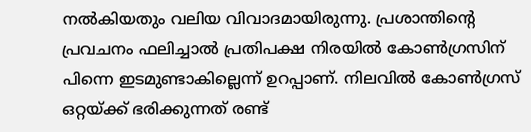നല്‍കിയതും വലിയ വിവാദമായിരുന്നു. പ്രശാന്തിന്റെ പ്രവചനം ഫലിച്ചാല്‍ പ്രതിപക്ഷ നിരയില്‍ കോണ്‍ഗ്രസിന് പിന്നെ ഇടമുണ്ടാകില്ലെന്ന് ഉറപ്പാണ്. നിലവില്‍ കോണ്‍ഗ്രസ് ഒറ്റയ്ക്ക് ഭരിക്കുന്നത് രണ്ട്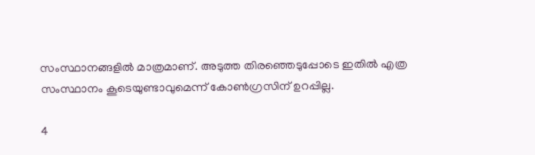സംസ്ഥാനങ്ങളില്‍ മാത്രമാണ്. അടുത്ത തിരഞ്ഞെടുപ്പോടെ ഇതില്‍ എത്ര സംസ്ഥാനം കൂടെയുണ്ടാവുമെന്ന് കോണ്‍ഗ്രസിന് ഉറപ്പില്ല.

4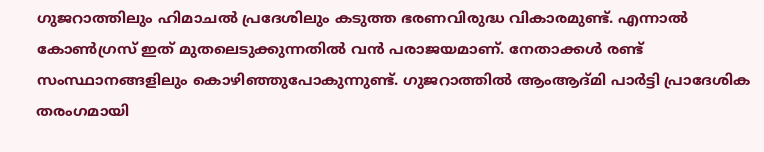ഗുജറാത്തിലും ഹിമാചല്‍ പ്രദേശിലും കടുത്ത ഭരണവിരുദ്ധ വികാരമുണ്ട്. എന്നാല്‍ കോണ്‍ഗ്രസ് ഇത് മുതലെടുക്കുന്നതില്‍ വന്‍ പരാജയമാണ്. നേതാക്കള്‍ രണ്ട് സംസ്ഥാനങ്ങളിലും കൊഴിഞ്ഞുപോകുന്നുണ്ട്. ഗുജറാത്തില്‍ ആംആദ്മി പാര്‍ട്ടി പ്രാദേശിക തരംഗമായി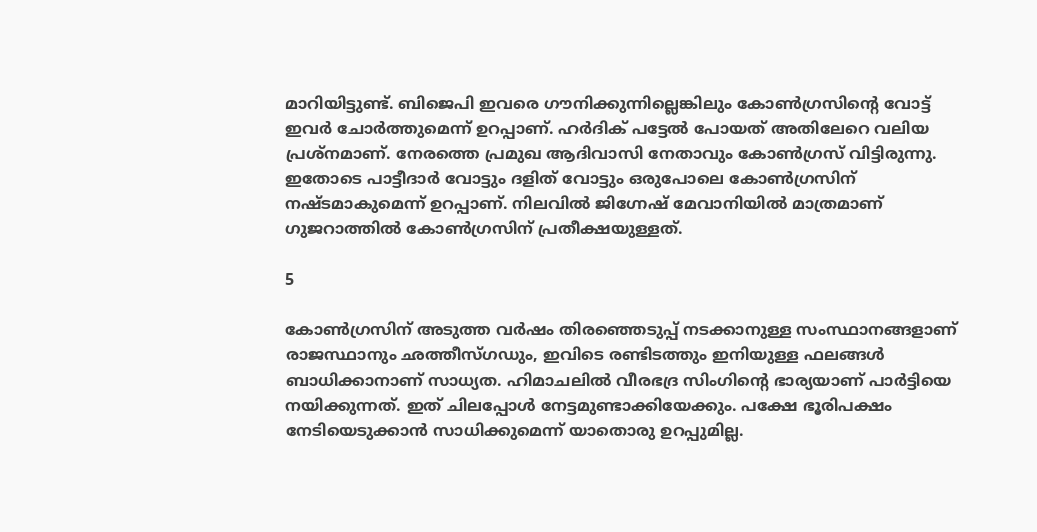മാറിയിട്ടുണ്ട്. ബിജെപി ഇവരെ ഗൗനിക്കുന്നില്ലെങ്കിലും കോണ്‍ഗ്രസിന്റെ വോട്ട് ഇവര്‍ ചോര്‍ത്തുമെന്ന് ഉറപ്പാണ്. ഹര്‍ദിക് പട്ടേല്‍ പോയത് അതിലേറെ വലിയ പ്രശ്‌നമാണ്. നേരത്തെ പ്രമുഖ ആദിവാസി നേതാവും കോണ്‍ഗ്രസ് വിട്ടിരുന്നു. ഇതോടെ പാട്ടീദാര്‍ വോട്ടും ദളിത് വോട്ടും ഒരുപോലെ കോണ്‍ഗ്രസിന് നഷ്ടമാകുമെന്ന് ഉറപ്പാണ്. നിലവില്‍ ജിഗ്നേഷ് മേവാനിയില്‍ മാത്രമാണ് ഗുജറാത്തില്‍ കോണ്‍ഗ്രസിന് പ്രതീക്ഷയുള്ളത്.

5

കോണ്‍ഗ്രസിന് അടുത്ത വര്‍ഷം തിരഞ്ഞെടുപ്പ് നടക്കാനുള്ള സംസ്ഥാനങ്ങളാണ് രാജസ്ഥാനും ഛത്തീസ്ഗഡും, ഇവിടെ രണ്ടിടത്തും ഇനിയുള്ള ഫലങ്ങള്‍ ബാധിക്കാനാണ് സാധ്യത. ഹിമാചലില്‍ വീരഭദ്ര സിംഗിന്റെ ഭാര്യയാണ് പാര്‍ട്ടിയെ നയിക്കുന്നത്. ഇത് ചിലപ്പോള്‍ നേട്ടമുണ്ടാക്കിയേക്കും. പക്ഷേ ഭൂരിപക്ഷം നേടിയെടുക്കാന്‍ സാധിക്കുമെന്ന് യാതൊരു ഉറപ്പുമില്ല.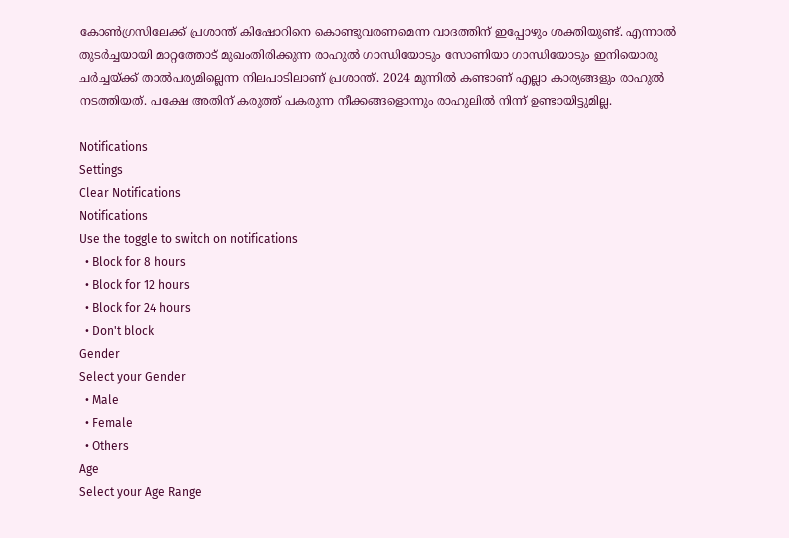കോണ്‍ഗ്രസിലേക്ക് പ്രശാന്ത് കിഷോറിനെ കൊണ്ടുവരണമെന്ന വാദത്തിന് ഇപ്പോഴും ശക്തിയുണ്ട്. എന്നാല്‍ തുടര്‍ച്ചയായി മാറ്റത്തോട് മുഖംതിരിക്കുന്ന രാഹുല്‍ ഗാന്ധിയോടും സോണിയാ ഗാന്ധിയോടും ഇനിയൊരു ചര്‍ച്ചയ്ക്ക് താല്‍പര്യമില്ലെന്ന നിലപാടിലാണ് പ്രശാന്ത്. 2024 മുന്നില്‍ കണ്ടാണ് എല്ലാ കാര്യങ്ങളും രാഹുല്‍ നടത്തിയത്. പക്ഷേ അതിന് കരുത്ത് പകരുന്ന നീക്കങ്ങളൊന്നും രാഹുലില്‍ നിന്ന് ഉണ്ടായിട്ടുമില്ല.

Notifications
Settings
Clear Notifications
Notifications
Use the toggle to switch on notifications
  • Block for 8 hours
  • Block for 12 hours
  • Block for 24 hours
  • Don't block
Gender
Select your Gender
  • Male
  • Female
  • Others
Age
Select your Age Range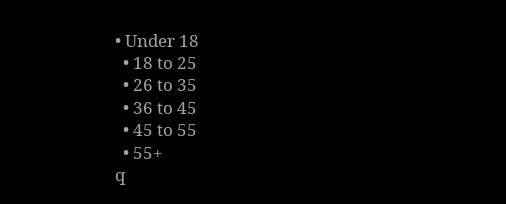• Under 18
  • 18 to 25
  • 26 to 35
  • 36 to 45
  • 45 to 55
  • 55+
q